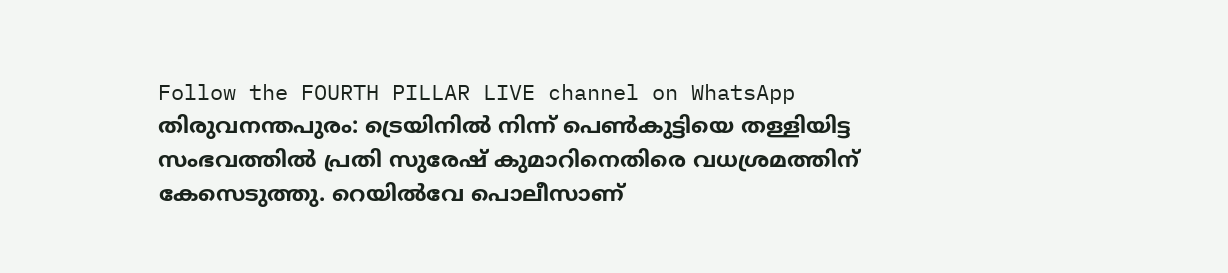Follow the FOURTH PILLAR LIVE channel on WhatsApp
തിരുവനന്തപുരം: ട്രെയിനിൽ നിന്ന് പെൺകുട്ടിയെ തള്ളിയിട്ട സംഭവത്തിൽ പ്രതി സുരേഷ് കുമാറിനെതിരെ വധശ്രമത്തിന് കേസെടുത്തു. റെയിൽവേ പൊലീസാണ്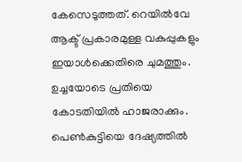കേസെടുത്തത്. റെയിൽവേ ആക്ട് പ്രകാരമുള്ള വകുപ്പുകളും ഇയാൾക്കെതിരെ ചുമത്തും. ഉച്ചയോടെ പ്രതിയെ കോടതിയിൽ ഹാജരാക്കും. പെൺകുട്ടിയെ ദേഷ്യത്തിൽ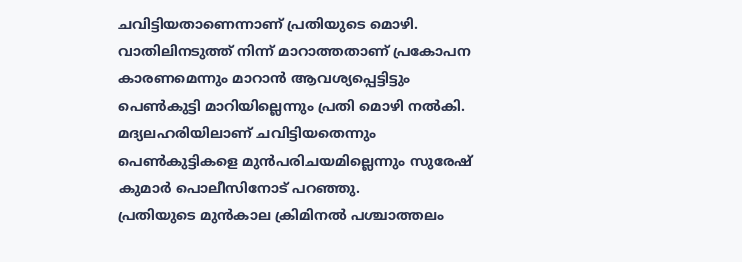ചവിട്ടിയതാണെന്നാണ് പ്രതിയുടെ മൊഴി. വാതിലിനടുത്ത് നിന്ന് മാറാത്തതാണ് പ്രകോപന കാരണമെന്നും മാറാൻ ആവശ്യപ്പെട്ടിട്ടും പെൺകുട്ടി മാറിയില്ലെന്നും പ്രതി മൊഴി നൽകി. മദ്യലഹരിയിലാണ് ചവിട്ടിയതെന്നും പെൺകുട്ടികളെ മുൻപരിചയമില്ലെന്നും സുരേഷ് കുമാർ പൊലീസിനോട് പറഞ്ഞു.
പ്രതിയുടെ മുൻകാല ക്രിമിനൽ പശ്ചാത്തലം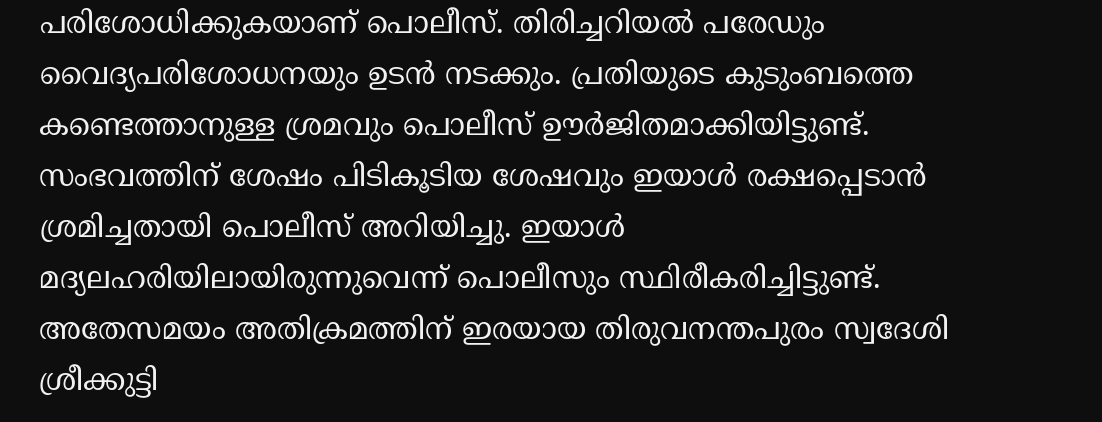പരിശോധിക്കുകയാണ് പൊലീസ്. തിരിച്ചറിയൽ പരേഡും വൈദ്യപരിശോധനയും ഉടൻ നടക്കും. പ്രതിയുടെ കുടുംബത്തെ കണ്ടെത്താനുള്ള ശ്രമവും പൊലീസ് ഊർജിതമാക്കിയിട്ടുണ്ട്. സംഭവത്തിന് ശേഷം പിടികൂടിയ ശേഷവും ഇയാൾ രക്ഷപ്പെടാൻ ശ്രമിച്ചതായി പൊലീസ് അറിയിച്ചു. ഇയാൾ മദ്യലഹരിയിലായിരുന്നുവെന്ന് പൊലീസും സ്ഥിരീകരിച്ചിട്ടുണ്ട്.
അതേസമയം അതിക്രമത്തിന് ഇരയായ തിരുവനന്തപുരം സ്വദേശി ശ്രീക്കുട്ടി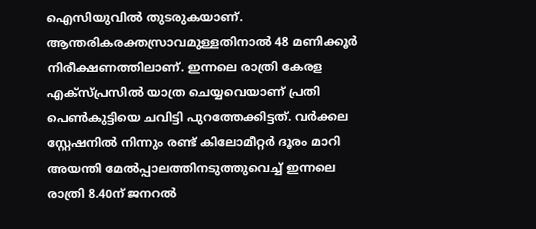ഐസിയുവിൽ തുടരുകയാണ്. ആന്തരികരക്തസ്രാവമുള്ളതിനാൽ 48 മണിക്കൂർ നിരീക്ഷണത്തിലാണ്. ഇന്നലെ രാത്രി കേരള എക്സ്പ്രസിൽ യാത്ര ചെയ്യവെയാണ് പ്രതി പെൺകുട്ടിയെ ചവിട്ടി പുറത്തേക്കിട്ടത്. വർക്കല സ്റ്റേഷനിൽ നിന്നും രണ്ട് കിലോമീറ്റർ ദൂരം മാറി അയന്തി മേൽപ്പാലത്തിനടുത്തുവെച്ച് ഇന്നലെ രാത്രി 8.40ന് ജനറൽ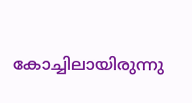കോച്ചിലായിരുന്നു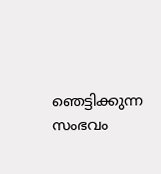ഞെട്ടിക്കുന്ന സംഭവം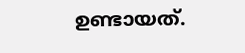ഉണ്ടായത്.